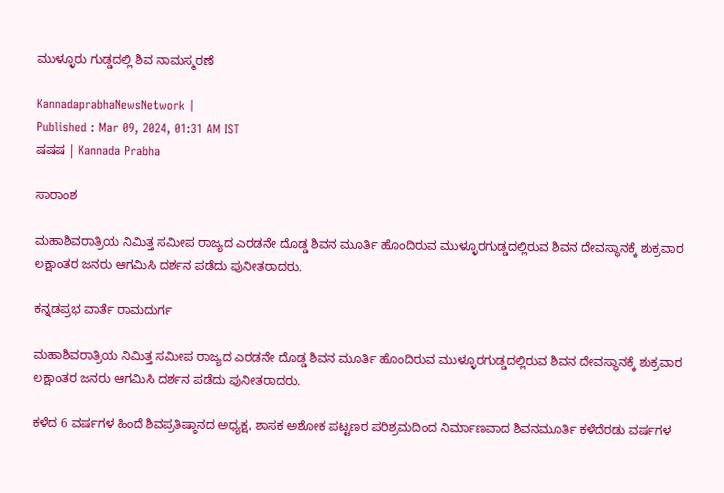ಮುಳ್ಳೂರು ಗುಡ್ಡದಲ್ಲಿ ಶಿವ ನಾಮಸ್ಮರಣೆ

KannadaprabhaNewsNetwork |
Published : Mar 09, 2024, 01:31 AM IST
ಷಷಷ | Kannada Prabha

ಸಾರಾಂಶ

ಮಹಾಶಿವರಾತ್ರಿಯ ನಿಮಿತ್ತ ಸಮೀಪ ರಾಜ್ಯದ ಎರಡನೇ ದೊಡ್ಡ ಶಿವನ ಮೂರ್ತಿ ಹೊಂದಿರುವ ಮುಳ್ಳೂರಗುಡ್ಡದಲ್ಲಿರುವ ಶಿವನ ದೇವಸ್ಥಾನಕ್ಕೆ ಶುಕ್ರವಾರ ಲಕ್ಷಾಂತರ ಜನರು ಆಗಮಿಸಿ ದರ್ಶನ ಪಡೆದು ಪುನೀತರಾದರು.

ಕನ್ನಡಪ್ರಭ ವಾರ್ತೆ ರಾಮದುರ್ಗ

ಮಹಾಶಿವರಾತ್ರಿಯ ನಿಮಿತ್ತ ಸಮೀಪ ರಾಜ್ಯದ ಎರಡನೇ ದೊಡ್ಡ ಶಿವನ ಮೂರ್ತಿ ಹೊಂದಿರುವ ಮುಳ್ಳೂರಗುಡ್ಡದಲ್ಲಿರುವ ಶಿವನ ದೇವಸ್ಥಾನಕ್ಕೆ ಶುಕ್ರವಾರ ಲಕ್ಷಾಂತರ ಜನರು ಆಗಮಿಸಿ ದರ್ಶನ ಪಡೆದು ಪುನೀತರಾದರು.

ಕಳೆದ 6 ವರ್ಷಗಳ ಹಿಂದೆ ಶಿವಪ್ರತಿಷ್ಠಾನದ ಅಧ್ಯಕ್ಷ, ಶಾಸಕ ಅಶೋಕ ಪಟ್ಟಣರ ಪರಿಶ್ರಮದಿಂದ ನಿರ್ಮಾಣವಾದ ಶಿವನಮೂರ್ತಿ ಕಳೆದೆರಡು ವರ್ಷಗಳ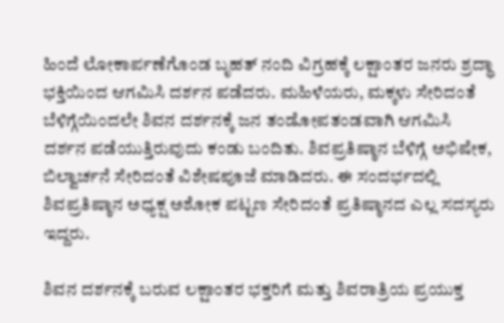ಹಿಂದೆ ಲೋಕಾರ್ಪಣೆಗೊಂಡ ಬೃಹತ್ ನಂದಿ ವಿಗ್ರಹಕ್ಕೆ ಲಕ್ಷಾಂತರ ಜನರು ಶ್ರದ್ಧಾ ಭಕ್ತಿಯಿಂದ ಆಗಮಿಸಿ ದರ್ಶನ ಪಡೆದರು. ಮಹಿಳೆಯರು, ಮಕ್ಕಳು ಸೇರಿದಂತೆ ಬೆಳಿಗ್ಗೆಯಿಂದಲೇ ಶಿವನ ದರ್ಶನಕ್ಕೆ ಜನ ತಂಡೋಪತಂಡವಾಗಿ ಆಗಮಿಸಿ ದರ್ಶನ ಪಡೆಯುತ್ತಿರುವುದು ಕಂಡು ಬಂದಿತು. ಶಿವಪ್ರತಿಷ್ಠಾನ ಬೆಳಿಗ್ಗೆ ಅಭಿಷೇಕ, ಬಿಲ್ವಾರ್ಚನೆ ಸೇರಿದಂತೆ ವಿಶೇಷಪೂಜೆ ಮಾಡಿದರು. ಈ ಸಂದರ್ಭದಲ್ಲಿ ಶಿವಪ್ರತಿಷ್ಠಾನ ಅಧ್ಯಕ್ಷ ಅಶೋಕ ಪಟ್ಟಣ ಸೇರಿದಂತೆ ಪ್ರತಿಷ್ಠಾನದ ಎಲ್ಲ ಸದಸ್ಯರು ಇದ್ದರು.

ಶಿವನ ದರ್ಶನಕ್ಕೆ ಬರುವ ಲಕ್ಷಾಂತರ ಭಕ್ತರಿಗೆ ಮತ್ತು ಶಿವರಾತ್ರಿಯ ಪ್ರಯುಕ್ತ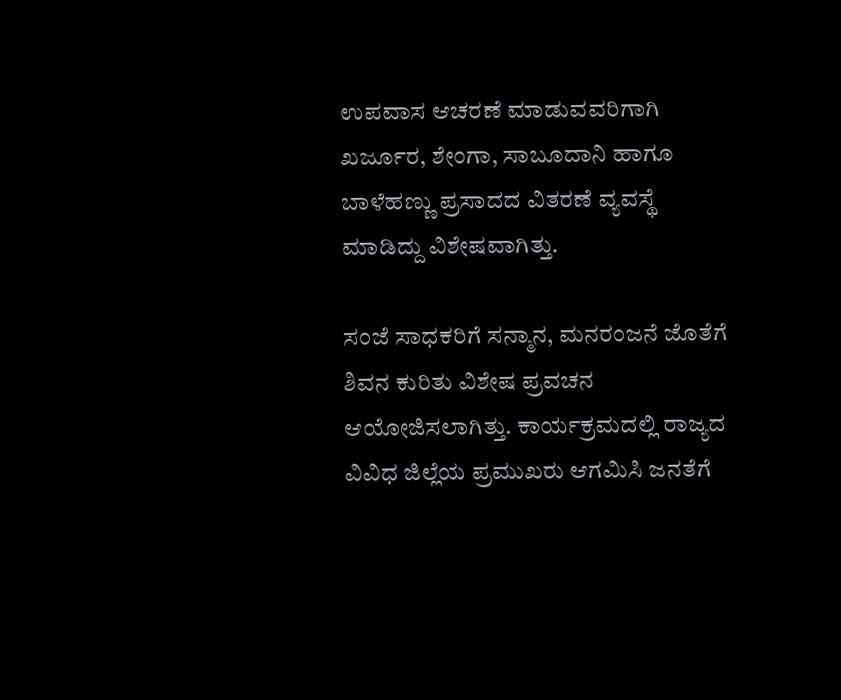ಉಪವಾಸ ಆಚರಣೆ ಮಾಡುವವರಿಗಾಗಿ ಖರ್ಜೂರ, ಶೇಂಗಾ, ಸಾಬೂದಾನಿ ಹಾಗೂ ಬಾಳೆಹಣ್ಣು ಪ್ರಸಾದದ ವಿತರಣೆ ವ್ಯವಸ್ಥೆ ಮಾಡಿದ್ದು ವಿಶೇಷವಾಗಿತ್ತು.

ಸಂಜೆ ಸಾಧಕರಿಗೆ ಸನ್ಮಾನ, ಮನರಂಜನೆ ಜೊತೆಗೆ ಶಿವನ ಕುರಿತು ವಿಶೇಷ ಪ್ರವಚನ ಆಯೋಜಿಸಲಾಗಿತ್ತು. ಕಾರ್ಯಕ್ರಮದಲ್ಲಿ ರಾಜ್ಯದ ವಿವಿಧ ಜಿಲ್ಲೆಯ ಪ್ರಮುಖರು ಆಗಮಿಸಿ ಜನತೆಗೆ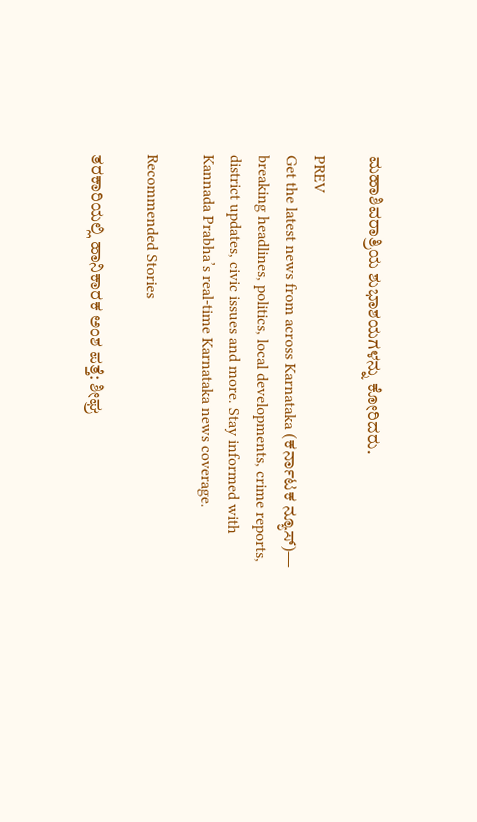ಮಹಾಶಿವರಾತ್ರಿಯ ಶುಭಾಶಯಗಳನ್ನು ಕೋರಿದರು.

PREV
Get the latest news from across Karnataka (ಕರ್ನಾಟಕ ನ್ಯೂಸ್)— breaking headlines, politics, local developments, crime reports, district updates, civic issues and more. Stay informed with Kannada Prabha’s real‑time Karnataka news coverage.

Recommended Stories

ತರಕಾರಿಯಲ್ಲಿ ಹಾನಿಕಾರಕ ಅಂಶ ಪತ್ತೆ: ಶೀಘ್ರ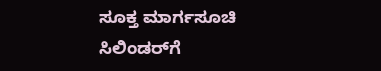ಸೂಕ್ತ ಮಾರ್ಗಸೂಚಿ
ಸಿಲಿಂಡರ್‌ಗೆ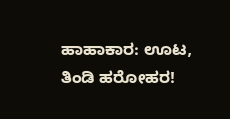ಹಾಹಾಕಾರ: ಊಟ, ತಿಂಡಿ ಹರೋಹರ!